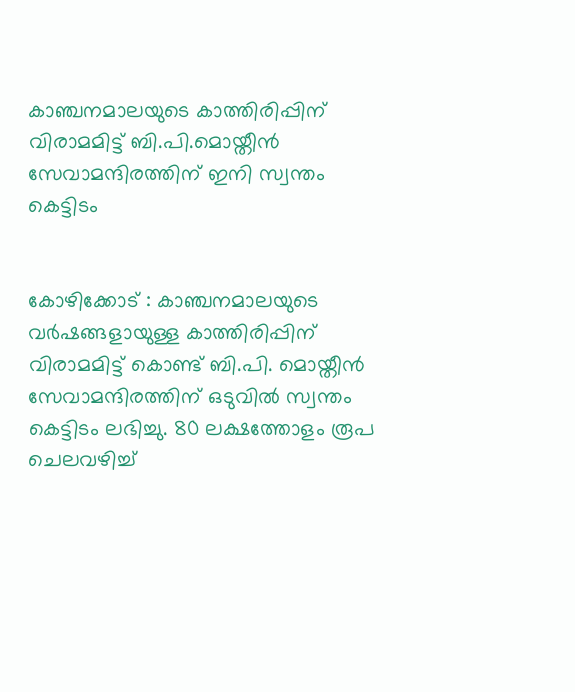കാഞ്ചനമാലയുടെ കാത്തിരിപ്പിന് വിരാമമിട്ട് ബി.പി.മൊയ്തീന്‍ സേവാമന്ദിരത്തിന് ഇനി സ്വന്തം കെട്ടിടം


കോഴിക്കോട് : കാഞ്ചനമാലയുടെ വര്‍ഷങ്ങളായുള്ള കാത്തിരിപ്പിന് വിരാമമിട്ട് കൊണ്ട് ബി.പി. മൊയ്തീന്‍ സേവാമന്ദിരത്തിന് ഒടുവില്‍ സ്വന്തം കെട്ടിടം ലഭിച്ചു. 80 ലക്ഷത്തോളം രൂപ ചെലവഴിച്ച്‌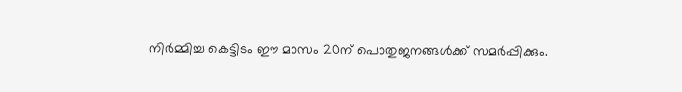നിര്‍മ്മിച്ച കെട്ടിടം ഈ മാസം 20ന് പൊതുജനങ്ങള്‍ക്ക് സമര്‍പ്പിക്കും.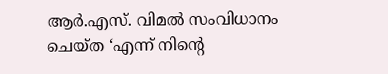ആര്‍.എസ്. വിമല്‍ സംവിധാനം ചെയ്ത ‘എന്ന് നിന്റെ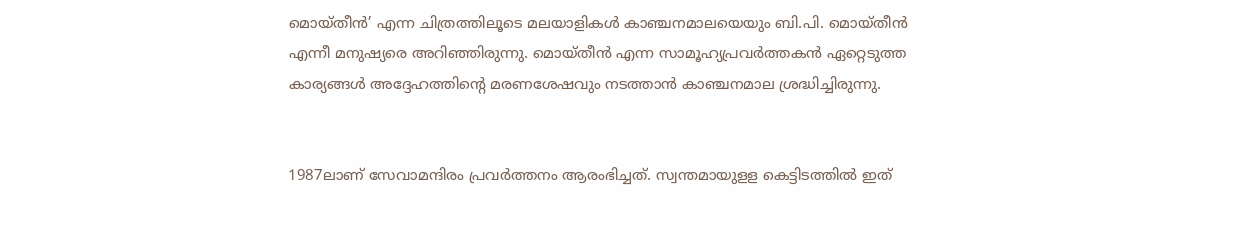മൊയ്തീന്‍’ എന്ന ചിത്രത്തിലൂടെ മലയാളികള്‍ കാഞ്ചനമാലയെയും ബി.പി. മൊയ്തീന്‍ എന്നീ മനുഷ്യരെ അറിഞ്ഞിരുന്നു. മൊയ്തീന്‍ എന്ന സാമൂഹ്യപ്രവര്‍ത്തകന്‍ ഏറ്റെടുത്ത കാര്യങ്ങള്‍ അദ്ദേഹത്തിന്റെ മരണശേഷവും നടത്താന്‍ കാഞ്ചനമാല ശ്രദ്ധിച്ചിരുന്നു.


1987ലാണ് സേവാമന്ദിരം പ്രവര്‍ത്തനം ആരംഭിച്ചത്. സ്വന്തമായുളള കെട്ടിടത്തില്‍ ഇത്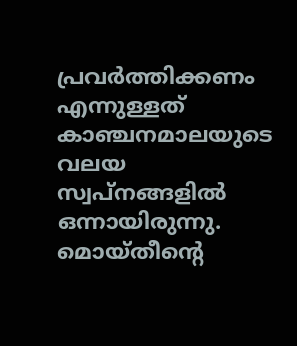പ്രവര്‍ത്തിക്കണം എന്നുള്ളത് കാഞ്ചനമാലയുടെ വലയ സ്വപ്നങ്ങളില്‍ ഒന്നായിരുന്നു. മൊയ്തീന്റെ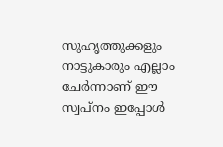സുഹൃത്തുക്കളും നാട്ടുകാരും എല്ലാം ചേര്‍ന്നാണ് ഈ സ്വപ്നം ഇപ്പോള്‍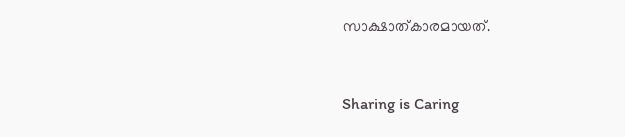സാക്ഷാത്കാരമായത്.



Sharing is Caring